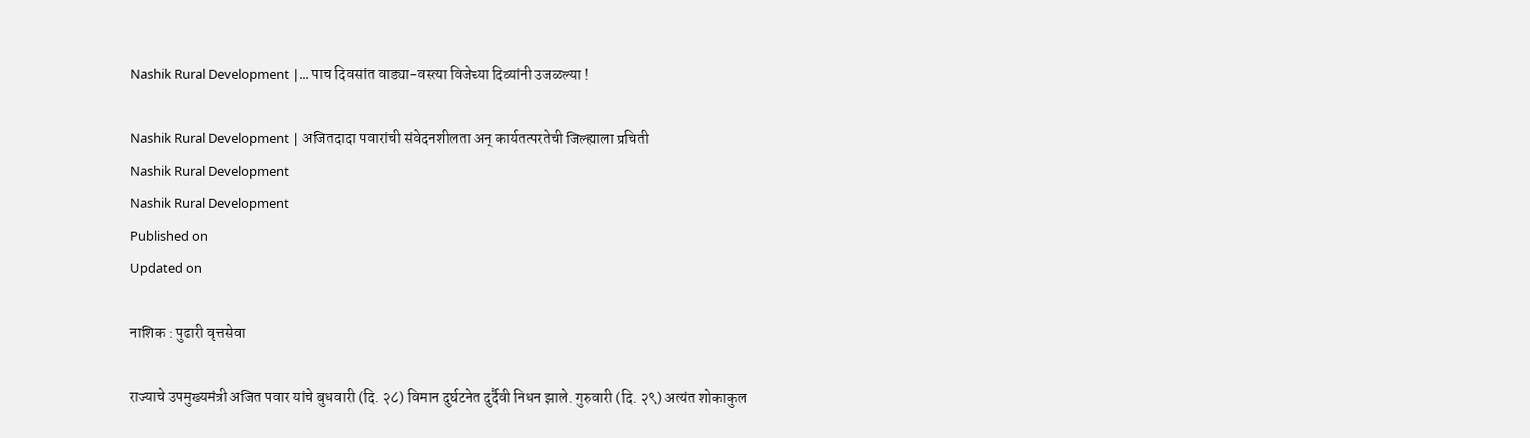Nashik Rural Development |... पाच दिवसांत वाड्या-वस्त्या विजेच्या दिव्यांनी उजळल्या !

Nashik Rural Development | अजितदादा पवारांची संवेदनशीलता अन् कार्यतत्परतेची जिल्ह्याला प्रचिती
Nashik Rural Development
Nashik Rural Development
Published on
Updated on

नाशिक : पुढारी वृत्तसेवा

राज्याचे उपमुख्यमंत्री अजित पवार यांचे बुधवारी (दि. २८) विमान दुर्घटनेत दुर्दैवी निधन झाले. गुरुवारी (दि. २९) अत्यंत शोकाकुल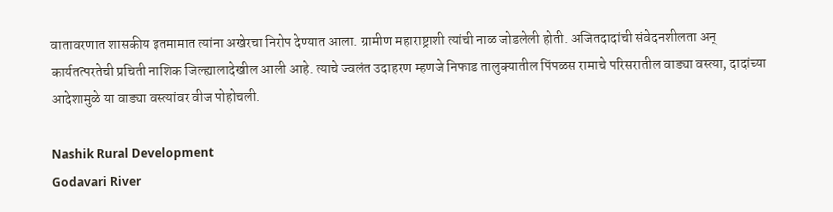वातावरणात शासकीय इतमामात त्यांना अखेरचा निरोप देण्यात आला. ग्रामीण महाराष्ट्राशी त्यांची नाळ जोडलेली होती. अजितदादांची संवेदनशीलता अन् कार्यतत्परतेची प्रचिती नाशिक जिल्ह्यालादेखील आली आहे. त्याचे ज्वलंत उदाहरण म्हणजे निफाड तालुक्यातील पिंपळस रामाचे परिसरातील वाड्या वस्त्या, दादांच्या आदेशामुळे या वाड्या वस्त्यांवर वीज पोहोचली.

Nashik Rural Development
Godavari River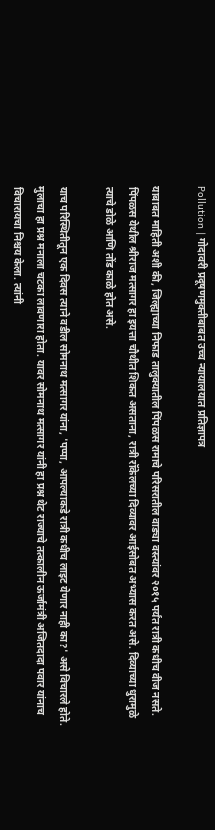Pollution | गोदावरी प्रदूषणमुक्तीबाबत उच्च न्यायालयात प्रतिज्ञापत्र

याबाबत माहिती अशी की, जिल्ह्याच्या निफाड तालुक्यातील पिंपळस रामाचे परिसरातील वाड्या वस्त्यांवर २०१५ पर्यंत रात्री कधीच वीज नसते. पिंपळस येथील श्रीराज मत्सागर हा इयत्ता चौथीत शिकत असताना, रात्री रॉकेलच्या दिव्यावर आईसोबत अभ्यास करत असे. दिव्याच्या धुरामुळे त्याचे डोळे आणि तोंड काळे होत असे.

याच परिस्थितीतून एक दिवस त्याने वडील सोमनाथ मत्सागर यांना, 'पप्पा, आपल्याकडे रात्री कधीच लाइट येणार नाही का?' असे विचारले होते. मुलाचा हा प्रश्न मनाला चटका लावणारा होता. यावर सोमनाथ मत्सागर यांनी हा प्रश्न थेट राज्याचे तत्कालीन ऊर्जामंत्री अजितदादा पवार यांनाच विचारायचा निश्चय केला. त्यांनी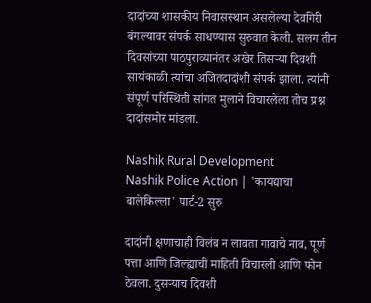दादांच्या शासकीय निवासस्थान असलेल्या देवगिरी बंगल्यावर संपर्क साधण्यास सुरुवात केली. सलग तीन दिवसांच्या पाठपुराव्यानंतर अखेर तिसऱ्या दिवशी सायंकाळी त्यांचा अजितदादांशी संपर्क झाला. त्यांनी संपूर्ण परिस्थिती सांगत मुलाने विचारलेला तोच प्रश्न दादांसमोर मांडला.

Nashik Rural Development
Nashik Police Action | 'कायद्याचा बालेकिल्ला' पार्ट-2 सुरु

दादांनी क्षणाचाही विलंब न लावता गावाचे नाव, पूर्ण पत्ता आणि जिल्ह्याची माहिती विचारली आणि फोन ठेवला. दुसऱ्याच दिवशी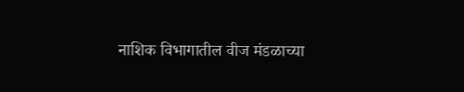नाशिक विभागातील वीज मंडळाच्या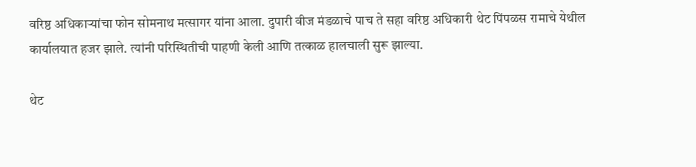वरिष्ठ अधिकाऱ्यांचा फोन सोमनाथ मत्सागर यांना आला. दुपारी वीज मंडळाचे पाच ते सहा वरिष्ठ अधिकारी थेट पिंपळस रामाचे येथील कार्यालयात हजर झाले. त्यांनी परिस्थितीची पाहणी केली आणि तत्काळ हालचाली सुरू झाल्या.

थेट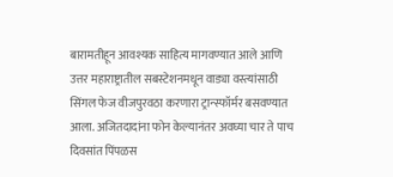बारामतीहून आवश्यक साहित्य मागवण्यात आले आणि उत्तर महाराष्ट्रातील सबस्टेशनमधून वाड्या वस्त्यांसाठी सिंगल फेज वीजपुरवठा करणारा ट्रान्स्फॉर्मर बसवण्यात आला. अजितदादांना फोन केल्यानंतर अवघ्या चार ते पाच दिवसांत पिंपळस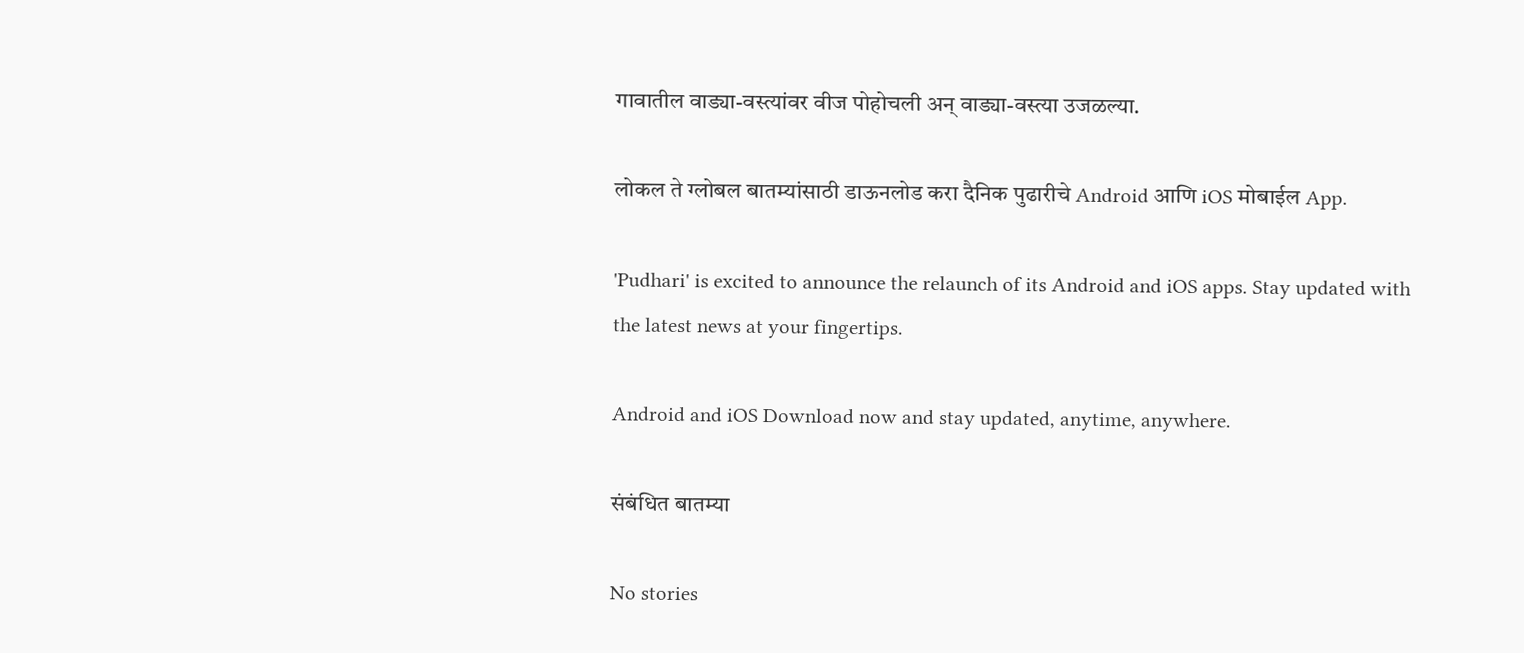गावातील वाड्या-वस्त्यांवर वीज पोहोचली अन् वाड्या-वस्त्या उजळल्या.

लोकल ते ग्लोबल बातम्यांसाठी डाऊनलोड करा दैनिक पुढारीचे Android आणि iOS मोबाईल App.

'Pudhari' is excited to announce the relaunch of its Android and iOS apps. Stay updated with the latest news at your fingertips.

Android and iOS Download now and stay updated, anytime, anywhere.

संबंधित बातम्या

No stories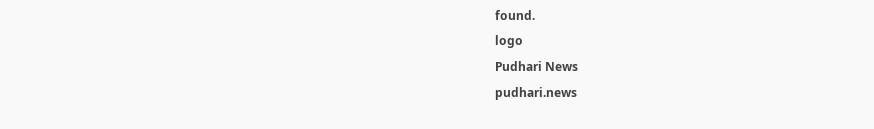found.
logo
Pudhari News
pudhari.news